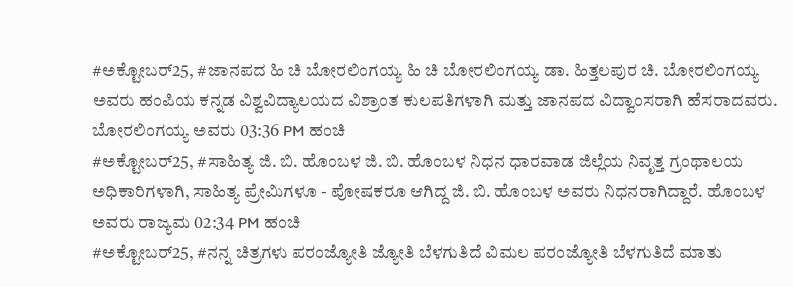#ಅಕ್ಟೋಬರ್25, #ಜಾನಪದ ಹಿ ಚಿ ಬೋರಲಿಂಗಯ್ಯ ಹಿ ಚಿ ಬೋರಲಿಂಗಯ್ಯ ಡಾ. ಹಿತ್ತಲಪುರ ಚಿ. ಬೋರಲಿಂಗಯ್ಯ ಅವರು ಹಂಪಿಯ ಕನ್ನಡ ವಿಶ್ವವಿದ್ಯಾಲಯದ ವಿಶ್ರಾಂತ ಕುಲಪತಿಗಳಾಗಿ ಮತ್ತು ಜಾನಪದ ವಿದ್ವಾಂಸರಾಗಿ ಹೆಸರಾದವರು. ಬೋರಲಿಂಗಯ್ಯ ಅವರು 03:36 PM ಹಂಚಿ
#ಅಕ್ಟೋಬರ್25, #ಸಾಹಿತ್ಯ ಜಿ. ಬಿ. ಹೊಂಬಳ ಜಿ. ಬಿ. ಹೊಂಬಳ ನಿಧನ ಧಾರವಾಡ ಜಿಲ್ಲೆಯ ನಿವೃತ್ತ ಗ್ರಂಥಾಲಯ ಅಧಿಕಾರಿಗಳಾಗಿ, ಸಾಹಿತ್ಯ ಪ್ರೇಮಿಗಳೂ - ಪೋಷಕರೂ ಆಗಿದ್ದ ಜಿ. ಬಿ. ಹೊಂಬಳ ಅವರು ನಿಧನರಾಗಿದ್ದಾರೆ. ಹೊಂಬಳ ಅವರು ರಾಜ್ಯಮ 02:34 PM ಹಂಚಿ
#ಅಕ್ಟೋಬರ್25, #ನನ್ನ ಚಿತ್ರಗಳು ಪರಂಜ್ಯೋತಿ ಜ್ಯೋತಿ ಬೆಳಗುತಿದೆ ವಿಮಲ ಪರಂಜ್ಯೋತಿ ಬೆಳಗುತಿದೆ ಮಾತು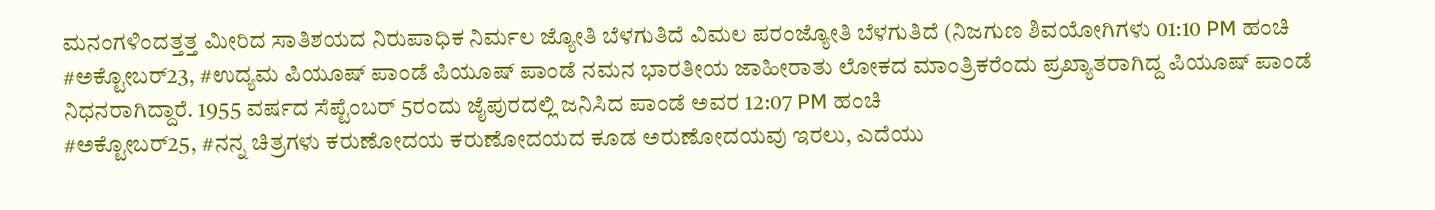ಮನಂಗಳಿಂದತ್ತತ್ತ ಮೀರಿದ ಸಾತಿಶಯದ ನಿರುಪಾಧಿಕ ನಿರ್ಮಲ ಜ್ಯೋತಿ ಬೆಳಗುತಿದೆ ವಿಮಲ ಪರಂಜ್ಯೋತಿ ಬೆಳಗುತಿದೆ (ನಿಜಗುಣ ಶಿವಯೋಗಿಗಳು 01:10 PM ಹಂಚಿ
#ಅಕ್ಟೋಬರ್23, #ಉದ್ಯಮ ಪಿಯೂಷ್ ಪಾಂಡೆ ಪಿಯೂಷ್ ಪಾಂಡೆ ನಮನ ಭಾರತೀಯ ಜಾಹೀರಾತು ಲೋಕದ ಮಾಂತ್ರಿಕರೆಂದು ಪ್ರಖ್ಯಾತರಾಗಿದ್ದ ಪಿಯೂಷ್ ಪಾಂಡೆ ನಿಧನರಾಗಿದ್ದಾರೆ. 1955 ವರ್ಷದ ಸೆಪ್ಟೆಂಬರ್ 5ರಂದು ಜೈಪುರದಲ್ಲಿ ಜನಿಸಿದ ಪಾಂಡೆ ಅವರ 12:07 PM ಹಂಚಿ
#ಅಕ್ಟೋಬರ್25, #ನನ್ನ ಚಿತ್ರಗಳು ಕರುಣೋದಯ ಕರುಣೋದಯದ ಕೂಡ ಅರುಣೋದಯವು ಇರಲು, ಎದೆಯು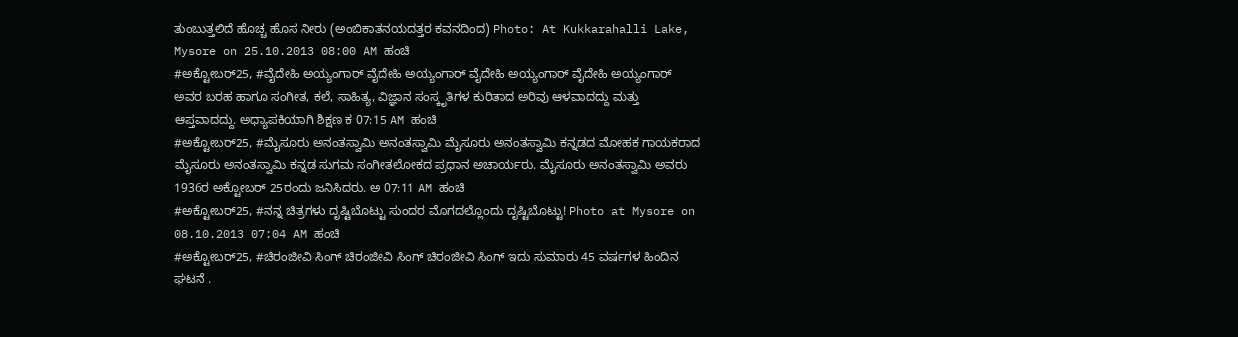ತುಂಬುತ್ತಲಿದೆ ಹೊಚ್ಚ ಹೊಸ ನೀರು (ಅಂಬಿಕಾತನಯದತ್ತರ ಕವನದಿಂದ) Photo: At Kukkarahalli Lake, Mysore on 25.10.2013 08:00 AM ಹಂಚಿ
#ಅಕ್ಟೋಬರ್25, #ವೈದೇಹಿ ಅಯ್ಯಂಗಾರ್ ವೈದೇಹಿ ಅಯ್ಯಂಗಾರ್ ವೈದೇಹಿ ಅಯ್ಯಂಗಾರ್ ವೈದೇಹಿ ಅಯ್ಯಂಗಾರ್ ಅವರ ಬರಹ ಹಾಗೂ ಸಂಗೀತ, ಕಲೆ, ಸಾಹಿತ್ಯ, ವಿಜ್ಞಾನ ಸಂಸ್ಕೃತಿಗಳ ಕುರಿತಾದ ಅರಿವು ಆಳವಾದದ್ದು ಮತ್ತು ಆಪ್ತವಾದದ್ದು. ಅಧ್ಯಾಪಕಿಯಾಗಿ ಶಿಕ್ಷಣ ಕ 07:15 AM ಹಂಚಿ
#ಅಕ್ಟೋಬರ್25, #ಮೈಸೂರು ಅನಂತಸ್ವಾಮಿ ಅನಂತಸ್ವಾಮಿ ಮೈಸೂರು ಅನಂತಸ್ವಾಮಿ ಕನ್ನಡದ ಮೋಹಕ ಗಾಯಕರಾದ ಮೈಸೂರು ಅನಂತಸ್ವಾಮಿ ಕನ್ನಡ ಸುಗಮ ಸಂಗೀತಲೋಕದ ಪ್ರಧಾನ ಅಚಾರ್ಯರು. ಮೈಸೂರು ಅನಂತಸ್ವಾಮಿ ಅವರು 1936ರ ಅಕ್ಟೋಬರ್ 25ರಂದು ಜನಿಸಿದರು. ಅ 07:11 AM ಹಂಚಿ
#ಅಕ್ಟೋಬರ್25, #ನನ್ನ ಚಿತ್ರಗಳು ದೃಷ್ಟಿಬೊಟ್ಟು ಸುಂದರ ಮೊಗದಲ್ಲೊಂದು ದೃಷ್ಟಿಬೊಟ್ಟು! Photo at Mysore on 08.10.2013 07:04 AM ಹಂಚಿ
#ಅಕ್ಟೋಬರ್25, #ಚಿರಂಜೀವಿ ಸಿಂಗ್ ಚಿರಂಜೀವಿ ಸಿಂಗ್ ಚಿರಂಜೀವಿ ಸಿಂಗ್ ಇದು ಸುಮಾರು 45 ವರ್ಷಗಳ ಹಿಂದಿನ ಘಟನೆ .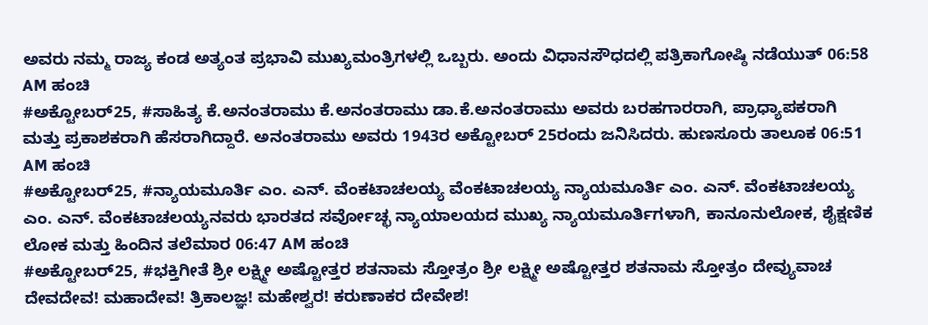ಅವರು ನಮ್ಮ ರಾಜ್ಯ ಕಂಡ ಅತ್ಯಂತ ಪ್ರಭಾವಿ ಮುಖ್ಯಮಂತ್ರಿಗಳಲ್ಲಿ ಒಬ್ಬರು. ಅಂದು ವಿಧಾನಸೌಧದಲ್ಲಿ ಪತ್ರಿಕಾಗೋಷ್ಠಿ ನಡೆಯುತ್ 06:58 AM ಹಂಚಿ
#ಅಕ್ಟೋಬರ್25, #ಸಾಹಿತ್ಯ ಕೆ.ಅನಂತರಾಮು ಕೆ.ಅನಂತರಾಮು ಡಾ.ಕೆ.ಅನಂತರಾಮು ಅವರು ಬರಹಗಾರರಾಗಿ, ಪ್ರಾಧ್ಯಾಪಕರಾಗಿ ಮತ್ತು ಪ್ರಕಾಶಕರಾಗಿ ಹೆಸರಾಗಿದ್ದಾರೆ. ಅನಂತರಾಮು ಅವರು 1943ರ ಅಕ್ಟೋಬರ್ 25ರಂದು ಜನಿಸಿದರು. ಹುಣಸೂರು ತಾಲೂಕ 06:51 AM ಹಂಚಿ
#ಅಕ್ಟೋಬರ್25, #ನ್ಯಾಯಮೂರ್ತಿ ಎಂ. ಎನ್. ವೆಂಕಟಾಚಲಯ್ಯ ವೆಂಕಟಾಚಲಯ್ಯ ನ್ಯಾಯಮೂರ್ತಿ ಎಂ. ಎನ್. ವೆಂಕಟಾಚಲಯ್ಯ ಎಂ. ಎನ್. ವೆಂಕಟಾಚಲಯ್ಯನವರು ಭಾರತದ ಸರ್ವೋಚ್ಛ ನ್ಯಾಯಾಲಯದ ಮುಖ್ಯ ನ್ಯಾಯಮೂರ್ತಿಗಳಾಗಿ, ಕಾನೂನುಲೋಕ, ಶೈಕ್ಷಣಿಕ ಲೋಕ ಮತ್ತು ಹಿಂದಿನ ತಲೆಮಾರ 06:47 AM ಹಂಚಿ
#ಅಕ್ಟೋಬರ್25, #ಭಕ್ತಿಗೀತೆ ಶ್ರೀ ಲಕ್ಷ್ಮೀ ಅಷ್ಟೋತ್ತರ ಶತನಾಮ ಸ್ತೋತ್ರಂ ಶ್ರೀ ಲಕ್ಷ್ಮೀ ಅಷ್ಟೋತ್ತರ ಶತನಾಮ ಸ್ತೋತ್ರಂ ದೇವ್ಯುವಾಚ ದೇವದೇವ! ಮಹಾದೇವ! ತ್ರಿಕಾಲಜ್ಞ! ಮಹೇಶ್ವರ! ಕರುಣಾಕರ ದೇವೇಶ!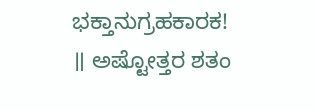ಭಕ್ತಾನುಗ್ರಹಕಾರಕ! ॥ ಅಷ್ಟೋತ್ತರ ಶತಂ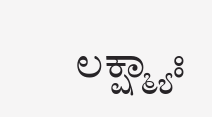ಲಕ್ಷ್ಮ್ಯಾಃ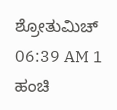ಶ್ರೋತುಮಿಚ್ 06:39 AM 1 ಹಂಚಿ